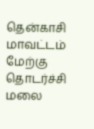தென்காசி மாவட்டம் மேற்கு தொடர்ச்சி மலை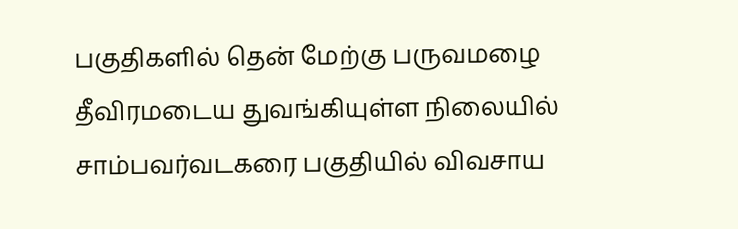பகுதிகளில் தென் மேற்கு பருவமழை தீவிரமடைய துவங்கியுள்ள நிலையில் சாம்பவர்வடகரை பகுதியில் விவசாய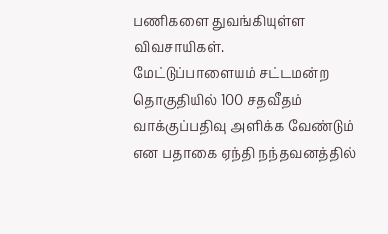பணிகளை துவங்கியுள்ள விவசாயிகள்.
மேட்டுப்பாளையம் சட்டமன்ற தொகுதியில் 100 சதவீதம் வாக்குப்பதிவு அளிக்க வேண்டும் என பதாகை ஏந்தி நந்தவனத்தில்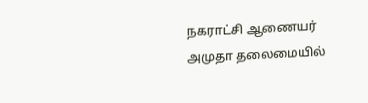நகராட்சி ஆணையர் அமுதா தலைமையில்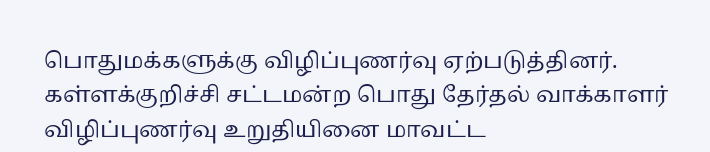பொதுமக்களுக்கு விழிப்புணர்வு ஏற்படுத்தினர்.
கள்ளக்குறிச்சி சட்டமன்ற பொது தேர்தல் வாக்காளர் விழிப்புணர்வு உறுதியினை மாவட்ட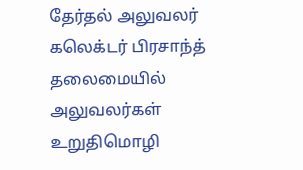தேர்தல் அலுவலர் கலெக்டர் பிரசாந்த் தலைமையில் அலுவலர்கள் உறுதிமொழி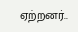ஏற்றனர்..